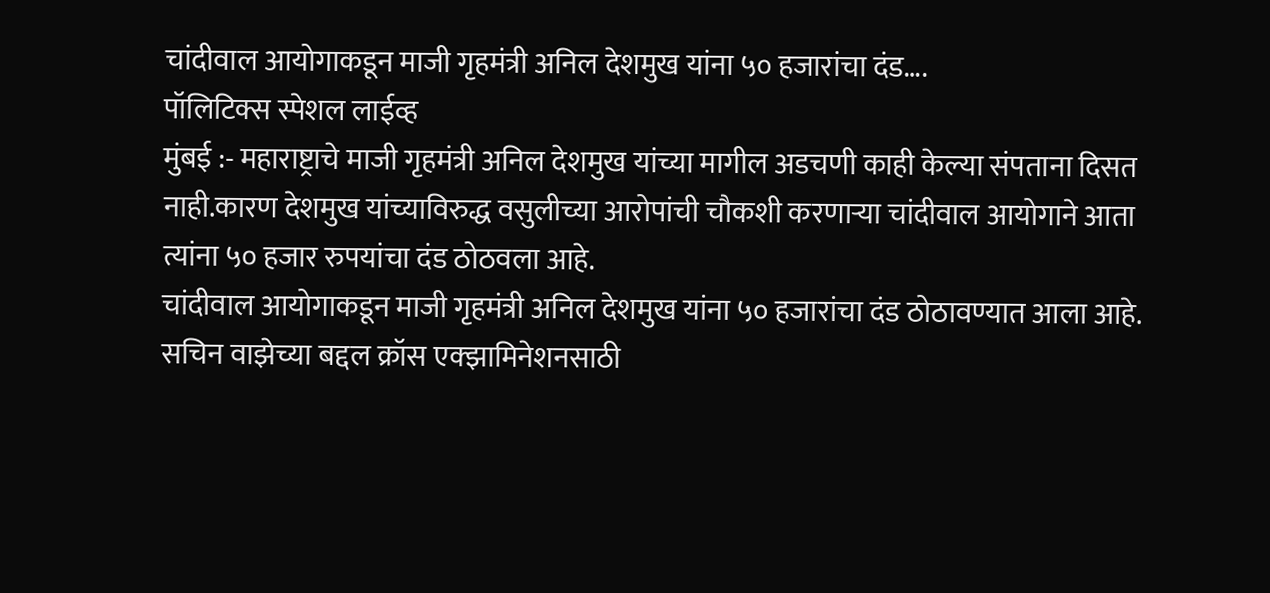चांदीवाल आयोगाकडून माजी गृहमंत्री अनिल देशमुख यांना ५० हजारांचा दंड….
पॉलिटिक्स स्पेशल लाईव्ह
मुंबई :- महाराष्ट्राचे माजी गृहमंत्री अनिल देशमुख यांच्या मागील अडचणी काही केल्या संपताना दिसत नाही.कारण देशमुख यांच्याविरुद्ध वसुलीच्या आरोपांची चौकशी करणाऱ्या चांदीवाल आयोगाने आता त्यांना ५० हजार रुपयांचा दंड ठोठवला आहे.
चांदीवाल आयोगाकडून माजी गृहमंत्री अनिल देशमुख यांना ५० हजारांचा दंड ठोठावण्यात आला आहे. सचिन वाझेच्या बद्दल क्रॉस एक्झामिनेशनसाठी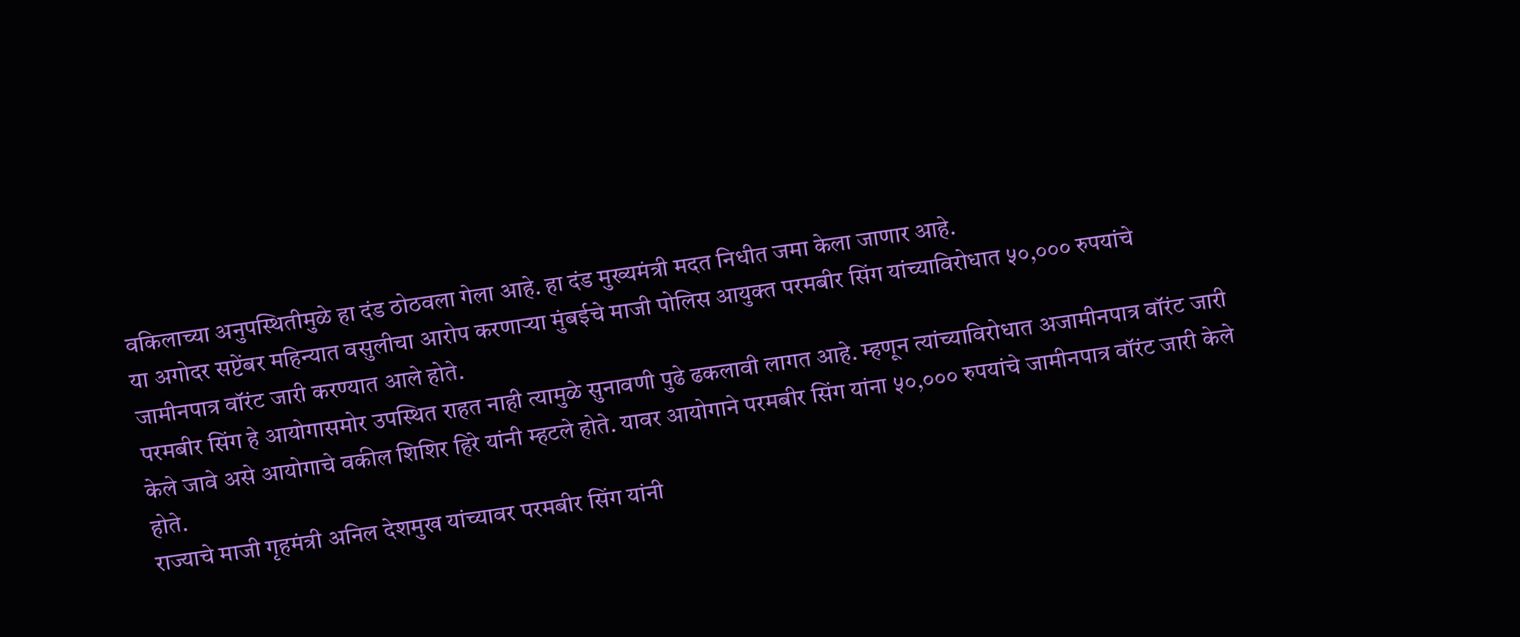वकिलाच्या अनुपस्थितीमुळे हा दंड ठोठवला गेला आहे. हा दंड मुख्यमंत्री मदत निधीत जमा केला जाणार आहे.
या अगोदर सप्टेंबर महिन्यात वसुलीचा आरोप करणाऱ्या मुंबईचे माजी पोलिस आयुक्त परमबीर सिंग यांच्याविरोधात ५०,००० रुपयांचे जामीनपात्र वॉरंट जारी करण्यात आले होते.
परमबीर सिंग हे आयोगासमोर उपस्थित राहत नाही त्यामुळे सुनावणी पुढे ढकलावी लागत आहे. म्हणून त्यांच्याविरोधात अजामीनपात्र वॉरंट जारी केले जावे असे आयोगाचे वकील शिशिर हिरे यांनी म्हटले होते. यावर आयोगाने परमबीर सिंग यांना ५०,००० रुपयांचे जामीनपात्र वॉरंट जारी केले होते.
राज्याचे माजी गृहमंत्री अनिल देशमुख यांच्यावर परमबीर सिंग यांनी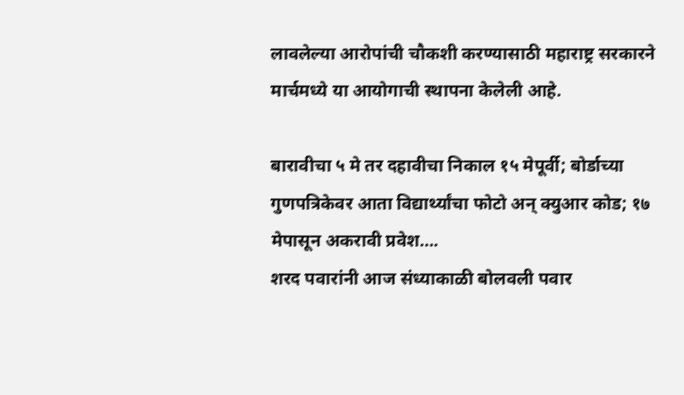लावलेल्या आरोपांची चौकशी करण्यासाठी महाराष्ट्र सरकारने मार्चमध्ये या आयोगाची स्थापना केलेली आहे.

बारावीचा ५ मे तर दहावीचा निकाल १५ मेपूर्वी; बोर्डाच्या गुणपत्रिकेवर आता विद्यार्थ्यांचा फोटो अन् क्युआर कोड; १७ मेपासून अकरावी प्रवेश….
शरद पवारांनी आज संध्याकाळी बोलवली पवार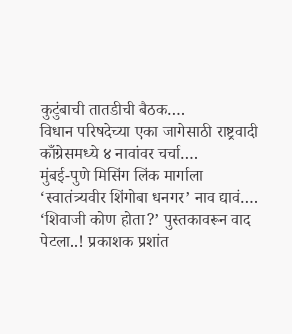कुटुंबाची तातडीची बैठक….
विधान परिषदेच्या एका जागेसाठी राष्ट्रवादी काँग्रेसमध्ये ४ नावांवर चर्चा….
मुंबई-पुणे मिसिंग लिंक मार्गाला ‘स्वातंत्र्यवीर शिंगोबा धनगर’ नाव द्यावं….
‘शिवाजी कोण होता?’ पुस्तकावरून वाद पेटला..! प्रकाशक प्रशांत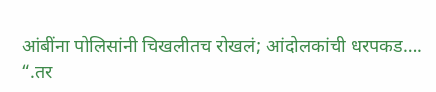आंबींना पोलिसांनी चिखलीतच रोखलं; आंदोलकांची धरपकड….
“.तर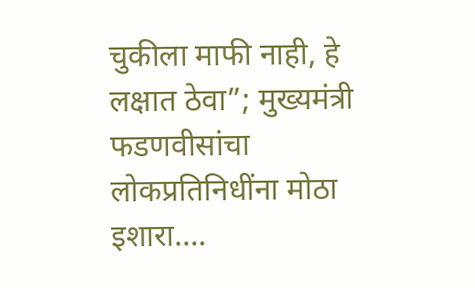चुकीला माफी नाही, हे लक्षात ठेवा”; मुख्यमंत्री फडणवीसांचा लोकप्रतिनिधींना मोठा इशारा….